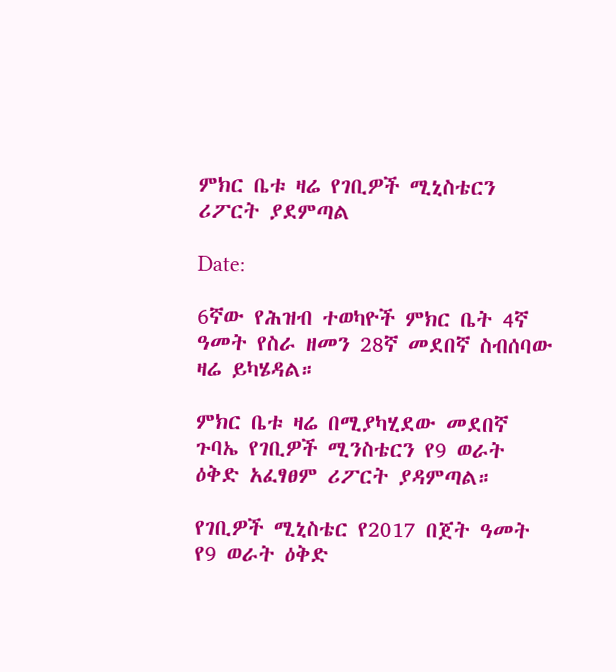ምክር ቤቱ ዛሬ የገቢዎች ሚኒስቴርን ሪፖርት ያደምጣል

Date:

6ኛው የሕዝብ ተወካዮች ምክር ቤት 4ኛ ዓመት የስራ ዘመን 28ኛ መደበኛ ስብሰባው ዛሬ ይካሄዳል።

ምክር ቤቱ ዛሬ በሚያካሂደው መደበኛ ጉባኤ የገቢዎች ሚንስቴርን የ9 ወራት ዕቅድ አፈፃፀም ሪፖርት ያዳምጣል።

የገቢዎች ሚኒስቴር የ2017 በጀት ዓመት የ9 ወራት ዕቅድ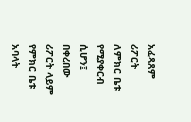አፈጻጸም ሪፖርት ለምክር ቤቱ የሚያቀርብ ሲሆን፤ በቀረበው ሪፖርት ላይም የምክር ቤቱ አባላት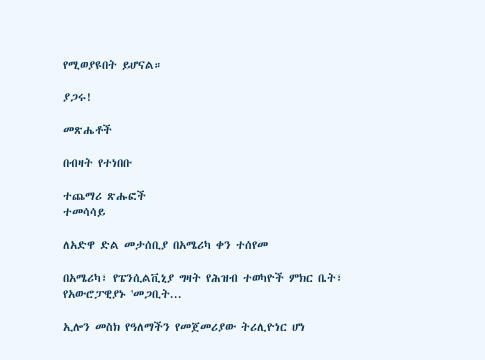የሚወያዩበት ይሆናል።

ያጋሩ!

መጽሔቶች

በብዛት የተነበቡ

ተጨማሪ ጽሑፎች
ተመሳሳይ

ለአድዋ ድል መታሰቢያ በአሜሪካ ቀን ተሰየመ

በአሜሪካ፣ የፔንሲልቪኒያ ግዛት የሕዝብ ተወካዮች ምክር ቤት፣ የአውሮፓዊያኑ 'መጋቢት...

ኢሎን መስክ የዓለማችን የመጀመሪያው ትሪሊዮነር ሆነ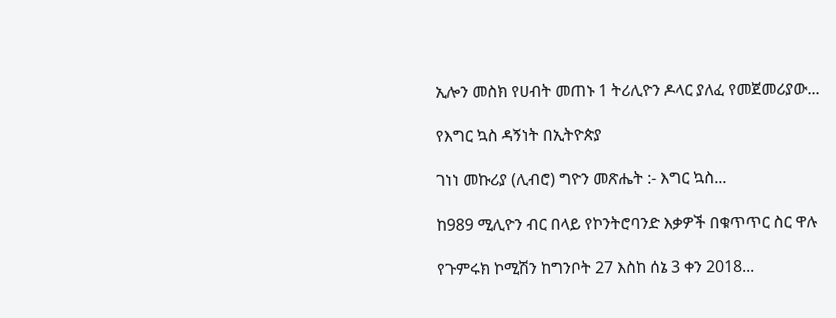ኢሎን መስክ የሀብት መጠኑ 1 ትሪሊዮን ዶላር ያለፈ የመጀመሪያው...

የእግር ኳስ ዳኝነት በኢትዮጵያ

ገነነ መኩሪያ (ሊብሮ) ግዮን መጽሔት :- እግር ኳስ...

ከ989 ሚሊዮን ብር በላይ የኮንትሮባንድ እቃዎች በቁጥጥር ስር ዋሉ

የጉምሩክ ኮሚሽን ከግንቦት 27 እስከ ሰኔ 3 ቀን 2018...